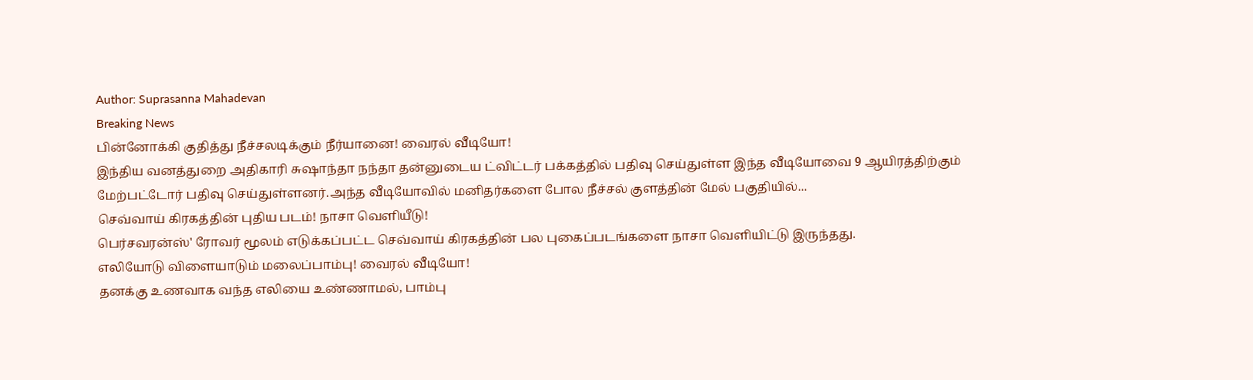Author: Suprasanna Mahadevan
Breaking News
பின்னோக்கி குதித்து நீச்சலடிக்கும் நீர்யானை! வைரல் வீடியோ!
இந்திய வனத்துறை அதிகாரி சுஷாந்தா நந்தா தன்னுடைய ட்விட்டர் பக்கத்தில் பதிவு செய்துள்ள இந்த வீடியோவை 9 ஆயிரத்திற்கும் மேற்பட்டோர் பதிவு செய்துள்ளனர்.அந்த வீடியோவில் மனிதர்களை போல நீச்சல் குளத்தின் மேல் பகுதியில்...
செவ்வாய் கிரகத்தின் புதிய படம்! நாசா வெளியீடு!
பெர்சவரன்ஸ்' ரோவர் மூலம் எடுக்கப்பட்ட செவ்வாய் கிரகத்தின் பல புகைப்படங்களை நாசா வெளியிட்டு இருந்தது.
எலியோடு விளையாடும் மலைப்பாம்பு! வைரல் வீடியோ!
தனக்கு உணவாக வந்த எலியை உண்ணாமல், பாம்பு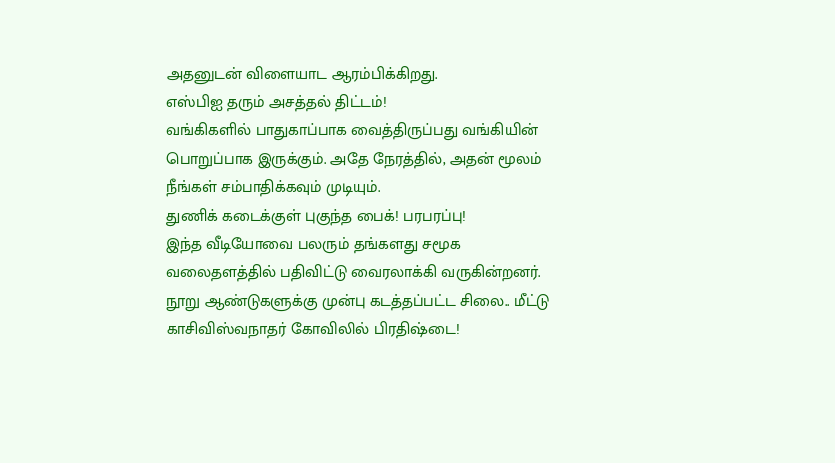அதனுடன் விளையாட ஆரம்பிக்கிறது.
எஸ்பிஐ தரும் அசத்தல் திட்டம்!
வங்கிகளில் பாதுகாப்பாக வைத்திருப்பது வங்கியின் பொறுப்பாக இருக்கும். அதே நேரத்தில், அதன் மூலம் நீங்கள் சம்பாதிக்கவும் முடியும்.
துணிக் கடைக்குள் புகுந்த பைக்! பரபரப்பு!
இந்த வீடியோவை பலரும் தங்களது சமூக வலைதளத்தில் பதிவிட்டு வைரலாக்கி வருகின்றனர்.
நூறு ஆண்டுகளுக்கு முன்பு கடத்தப்பட்ட சிலை.. மீட்டு காசிவிஸ்வநாதர் கோவிலில் பிரதிஷ்டை!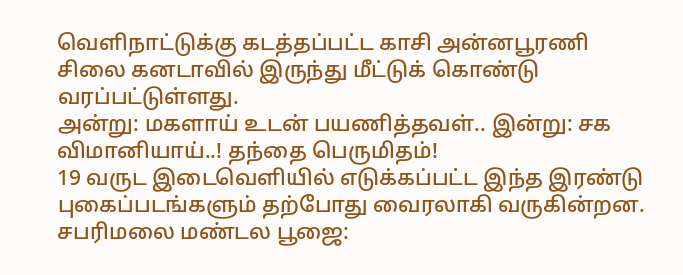வெளிநாட்டுக்கு கடத்தப்பட்ட காசி அன்னபூரணி சிலை கனடாவில் இருந்து மீட்டுக் கொண்டு வரப்பட்டுள்ளது.
அன்று: மகளாய் உடன் பயணித்தவள்.. இன்று: சக விமானியாய்..! தந்தை பெருமிதம்!
19 வருட இடைவெளியில் எடுக்கப்பட்ட இந்த இரண்டு புகைப்படங்களும் தற்போது வைரலாகி வருகின்றன.
சபரிமலை மண்டல பூஜை: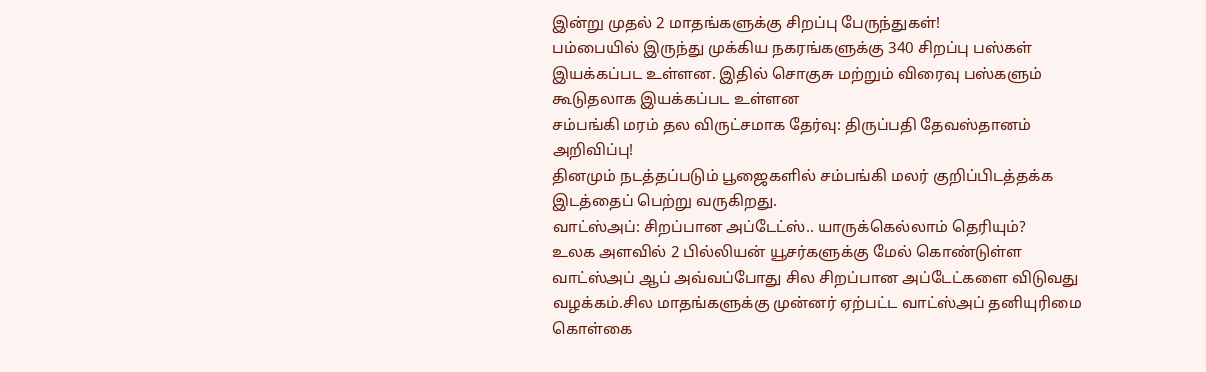இன்று முதல் 2 மாதங்களுக்கு சிறப்பு பேருந்துகள்!
பம்பையில் இருந்து முக்கிய நகரங்களுக்கு 340 சிறப்பு பஸ்கள் இயக்கப்பட உள்ளன. இதில் சொகுசு மற்றும் விரைவு பஸ்களும் கூடுதலாக இயக்கப்பட உள்ளன
சம்பங்கி மரம் தல விருட்சமாக தேர்வு: திருப்பதி தேவஸ்தானம் அறிவிப்பு!
தினமும் நடத்தப்படும் பூஜைகளில் சம்பங்கி மலர் குறிப்பிடத்தக்க இடத்தைப் பெற்று வருகிறது.
வாட்ஸ்அப்: சிறப்பான அப்டேட்ஸ்.. யாருக்கெல்லாம் தெரியும்?
உலக அளவில் 2 பில்லியன் யூசர்களுக்கு மேல் கொண்டுள்ள வாட்ஸ்அப் ஆப் அவ்வப்போது சில சிறப்பான அப்டேட்களை விடுவது வழக்கம்.சில மாதங்களுக்கு முன்னர் ஏற்பட்ட வாட்ஸ்அப் தனியுரிமை கொள்கை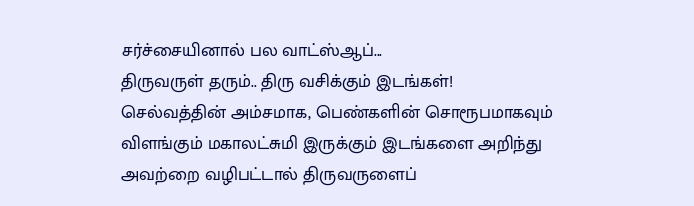சர்ச்சையினால் பல வாட்ஸ்ஆப்...
திருவருள் தரும்.. திரு வசிக்கும் இடங்கள்!
செல்வத்தின் அம்சமாக, பெண்களின் சொரூபமாகவும் விளங்கும் மகாலட்சுமி இருக்கும் இடங்களை அறிந்து அவற்றை வழிபட்டால் திருவருளைப்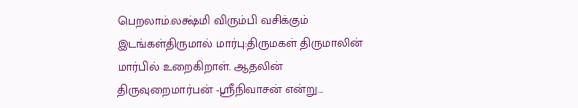பெறலாம்.லக்ஷ்மி விரும்பி வசிக்கும் இடங்கள்திருமால் மார்பு:திருமகள் திருமாலின் மார்பில் உறைகிறாள். ஆதலின் திருவுறைமார்பன் -ஸ்ரீநிவாசன் என்று...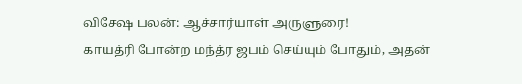விசேஷ பலன்: ஆச்சார்யாள் அருளுரை!
காயத்ரி போன்ற மந்த்ர ஜபம் செய்யும் போதும், அதன்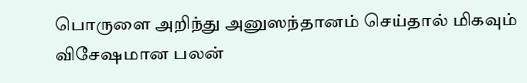பொருளை அறிந்து அனுஸந்தானம் செய்தால் மிகவும் விசேஷமான பலன்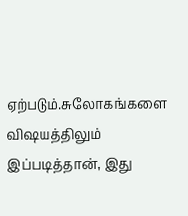ஏற்படும்.சுலோகங்களை விஷயத்திலும் இப்படித்தான், இது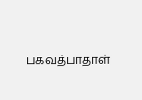பகவத்பாதாள்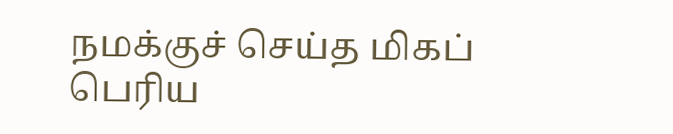நமக்குச் செய்த மிகப் பெரிய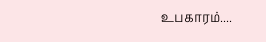உபகாரம்....